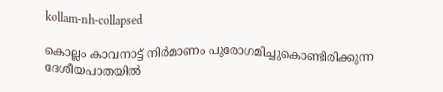kollam-nh-collapsed

കൊല്ലം കാവനാട്ട് നിര്‍മാണം പുരോഗമിച്ചുകൊണ്ടിരിക്കുന്ന ദേശീയപാതയില്‍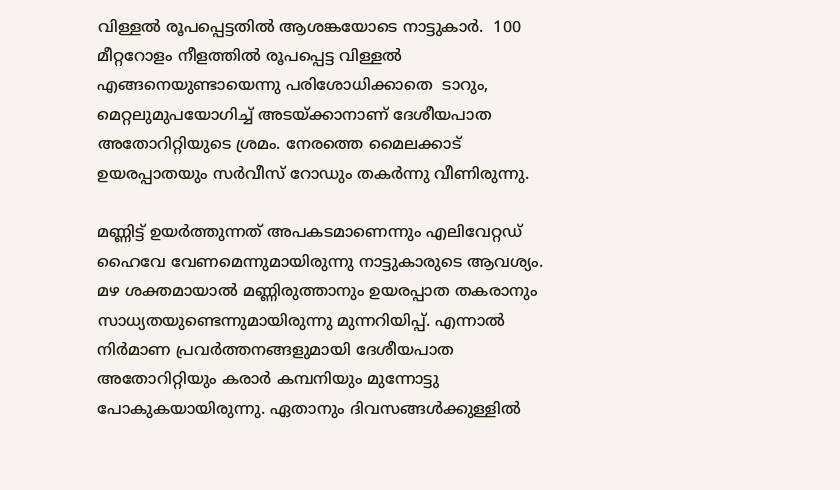വിള്ളല്‍ രൂപപ്പെട്ടതില്‍ ആശങ്കയോടെ നാട്ടുകാര്‍.  100 മീറ്ററോളം നീളത്തില്‍ രൂപപ്പെട്ട വിള്ളല്‍ എങ്ങനെയുണ്ടായെന്നു പരിശോധിക്കാതെ  ടാറും, മെറ്റലുമുപയോഗിച്ച് അടയ്ക്കാനാണ് ദേശീയപാത അതോറിറ്റിയുടെ ശ്രമം. നേരത്തെ മൈലക്കാട് ഉയരപ്പാതയും സര്‍വീസ് റോഡും തകര്‍ന്നു വീണിരുന്നു.

മണ്ണിട്ട് ഉയര്‍ത്തുന്നത് അപകടമാണെന്നും എലിവേറ്റഡ് ഹൈവേ വേണമെന്നുമായിരുന്നു നാട്ടുകാരുടെ ആവശ്യം. മഴ ശക്തമായാല്‍ മണ്ണിരുത്താനും ഉയരപ്പാത തകരാനും സാധ്യതയുണ്ടെന്നുമായിരുന്നു മുന്നറിയിപ്പ്. എന്നാല്‍ നിര്‍മാണ പ്രവര്‍ത്തനങ്ങളുമായി ദേശീയപാത അതോറിറ്റിയും കരാര്‍ കമ്പനിയും മുന്നോട്ടു പോകുകയായിരുന്നു. ഏതാനും ദിവസങ്ങള്‍ക്കുള്ളില്‍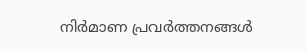നിര്‍മാണ പ്രവര്‍ത്തനങ്ങള്‍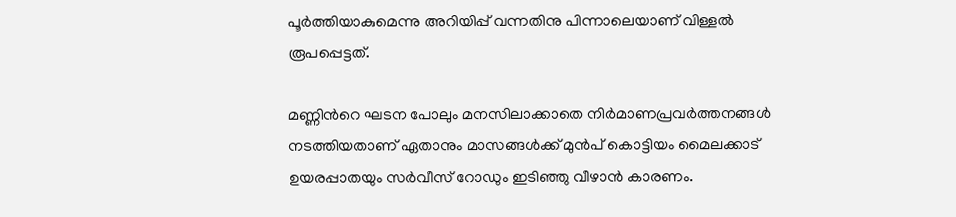പൂര്‍ത്തിയാകുമെന്നു അറിയിപ്പ് വന്നതിനു പിന്നാലെയാണ് വിള്ളല്‍ രൂപപ്പെട്ടത്.

മണ്ണിന്‍റെ ഘടന പോലും മനസിലാക്കാതെ നിര്‍മാണപ്രവര്‍ത്തനങ്ങള്‍ നടത്തിയതാണ് ഏതാനും മാസങ്ങള്‍ക്ക് മുന്‍പ് കൊട്ടിയം മൈലക്കാട് ഉയരപ്പാതയും സര്‍വീസ് റോഡും ഇടിഞ്ഞു വീഴാന്‍ കാരണം.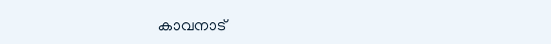കാവനാട്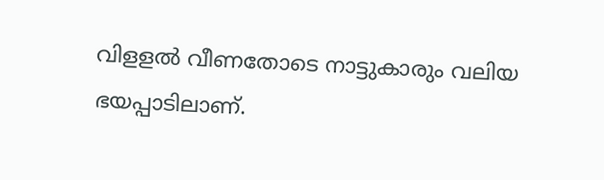വിളളല്‍ വീണതോടെ നാട്ടുകാരും വലിയ ഭയപ്പാടിലാണ്.